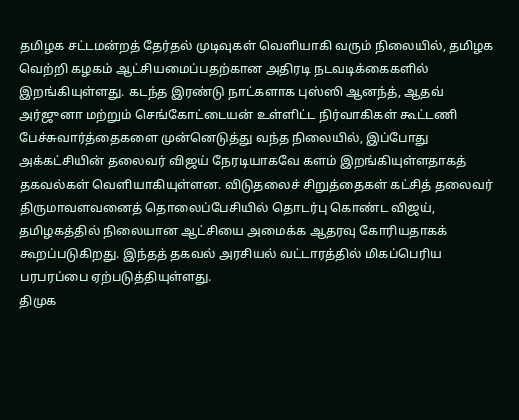தமிழக சட்டமன்றத் தேர்தல் முடிவுகள் வெளியாகி வரும் நிலையில், தமிழக வெற்றி கழகம் ஆட்சியமைப்பதற்கான அதிரடி நடவடிக்கைகளில் இறங்கியுள்ளது. கடந்த இரண்டு நாட்களாக புஸ்ஸி ஆனந்த், ஆதவ் அர்ஜுனா மற்றும் செங்கோட்டையன் உள்ளிட்ட நிர்வாகிகள் கூட்டணி பேச்சுவார்த்தைகளை முன்னெடுத்து வந்த நிலையில், இப்போது அக்கட்சியின் தலைவர் விஜய் நேரடியாகவே களம் இறங்கியுள்ளதாகத் தகவல்கள் வெளியாகியுள்ளன. விடுதலைச் சிறுத்தைகள் கட்சித் தலைவர் திருமாவளவனைத் தொலைப்பேசியில் தொடர்பு கொண்ட விஜய், தமிழகத்தில் நிலையான ஆட்சியை அமைக்க ஆதரவு கோரியதாகக் கூறப்படுகிறது. இந்தத் தகவல் அரசியல் வட்டாரத்தில் மிகப்பெரிய பரபரப்பை ஏற்படுத்தியுள்ளது.
திமுக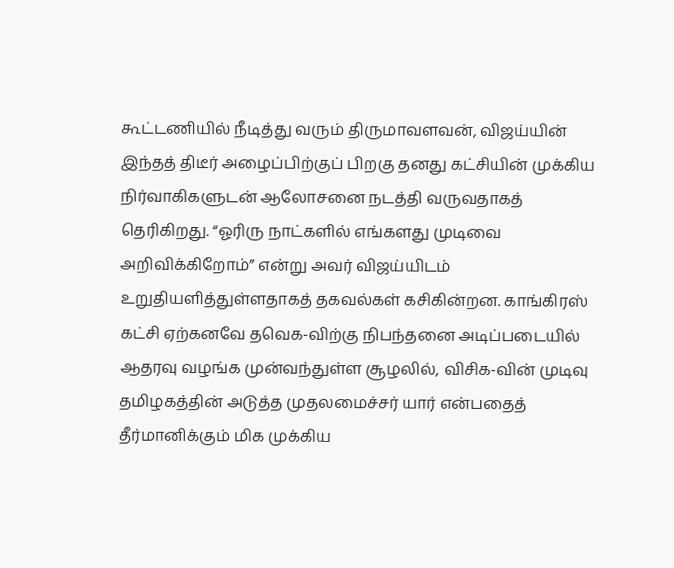கூட்டணியில் நீடித்து வரும் திருமாவளவன், விஜய்யின் இந்தத் திடீர் அழைப்பிற்குப் பிறகு தனது கட்சியின் முக்கிய நிர்வாகிகளுடன் ஆலோசனை நடத்தி வருவதாகத் தெரிகிறது. “ஓரிரு நாட்களில் எங்களது முடிவை அறிவிக்கிறோம்” என்று அவர் விஜய்யிடம் உறுதியளித்துள்ளதாகத் தகவல்கள் கசிகின்றன. காங்கிரஸ் கட்சி ஏற்கனவே தவெக-விற்கு நிபந்தனை அடிப்படையில் ஆதரவு வழங்க முன்வந்துள்ள சூழலில், விசிக-வின் முடிவு தமிழகத்தின் அடுத்த முதலமைச்சர் யார் என்பதைத் தீர்மானிக்கும் மிக முக்கிய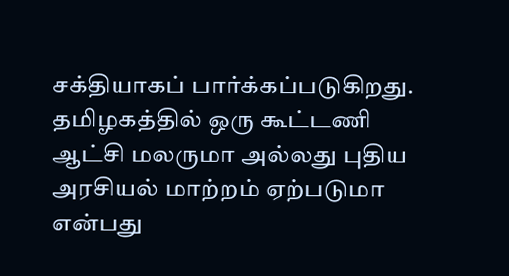சக்தியாகப் பார்க்கப்படுகிறது. தமிழகத்தில் ஒரு கூட்டணி ஆட்சி மலருமா அல்லது புதிய அரசியல் மாற்றம் ஏற்படுமா என்பது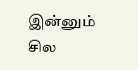இன்னும் சில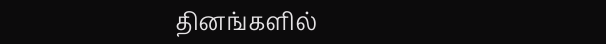தினங்களில்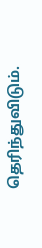தெரிந்துவிடும்.